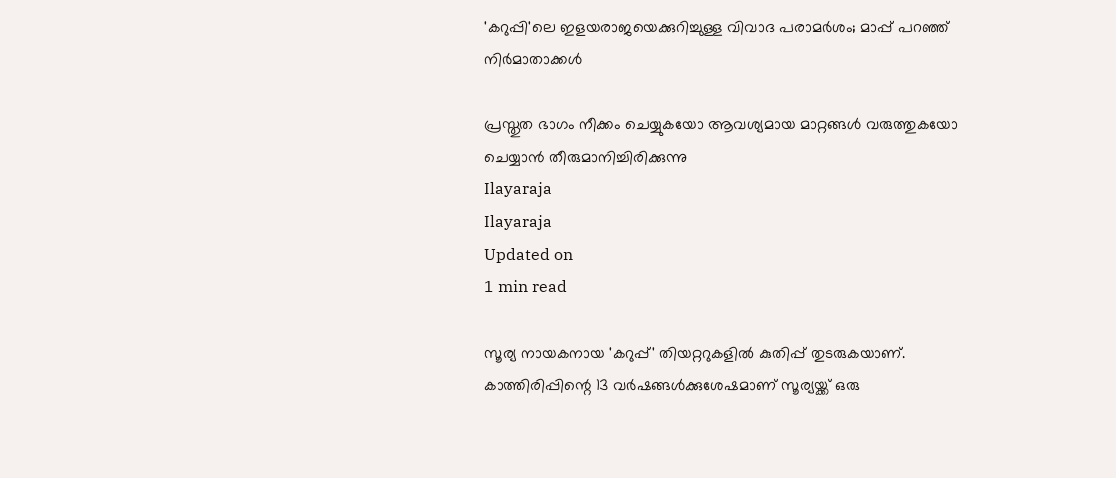'കറുപ്പി'ലെ ഇളയരാജയെക്കുറിച്ചുള്ള വിവാദ പരാമര്‍ശം; മാപ്പ് പറഞ്ഞ് നിര്‍മാതാക്കള്‍

പ്രസ്തുത ഭാഗം നീക്കം ചെയ്യുകയോ ആവശ്യമായ മാറ്റങ്ങള്‍ വരുത്തുകയോ ചെയ്യാന്‍ തീരുമാനിച്ചിരിക്കുന്നു
Ilayaraja
Ilayaraja
Updated on
1 min read

സൂര്യ നായകനായ 'കറുപ്പ്' തിയറ്ററുകളില്‍ കുതിപ്പ് തുടരുകയാണ്. കാത്തിരിപ്പിന്റെ 13 വര്‍ഷങ്ങള്‍ക്കുശേഷമാണ് സൂര്യയ്ക്ക് ഒരു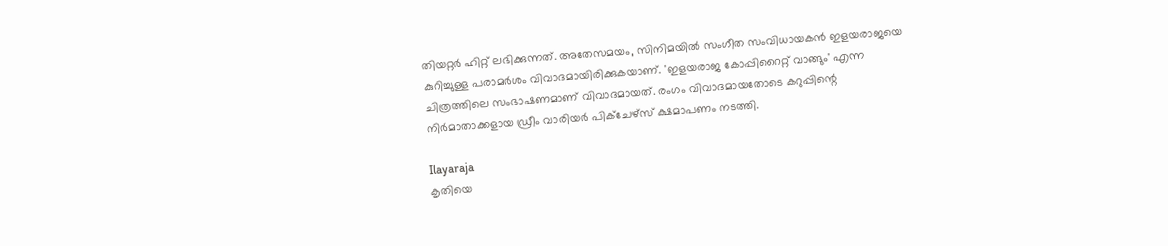തിയറ്റര്‍ ഹിറ്റ് ലഭിക്കുന്നത്. അതേസമയം, സിനിമയില്‍ സംഗീത സംവിധായകന്‍ ഇളയരാജയെ കുറിച്ചുള്ള പരാമര്‍ശം വിവാദമായിരിക്കുകയാണ്. 'ഇളയരാജ കോപ്പിറൈറ്റ് വാങ്ങും' എന്ന ചിത്രത്തിലെ സംഭാഷണമാണ് വിവാദമായത്. രംഗം വിവാദമായതോടെ കറുപ്പിന്റെ നിര്‍മാതാക്കളായ ഡ്രീം വാരിയര്‍ പിക്‌ചേഴ്‌സ് ക്ഷമാപണം നടത്തി.

Ilayaraja
കൃതിയെ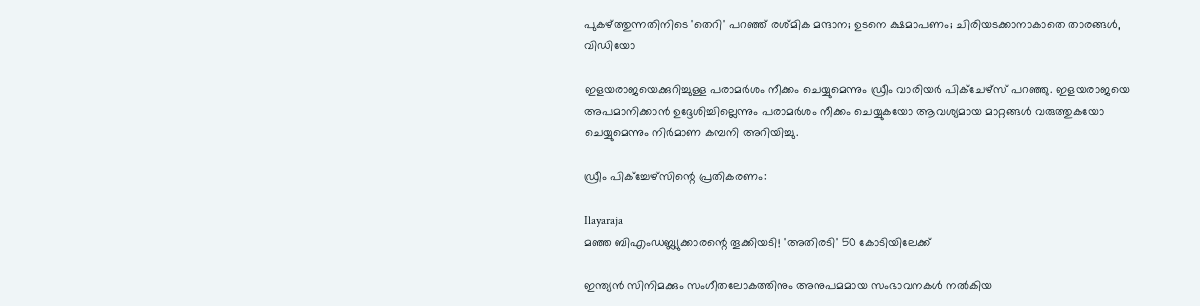പുകഴ്ത്തുന്നതിനിടെ 'തെറി' പറഞ്ഞ് രശ്മിക മന്ദാന; ഉടനെ ക്ഷമാപണം; ചിരിയടക്കാനാകാതെ താരങ്ങള്‍, വിഡിയോ

ഇളയരാജയെക്കുറിച്ചുള്ള പരാമര്‍ശം നീക്കം ചെയ്യുമെന്നും ഡ്രീം വാരിയര്‍ പിക്‌ചേഴ്‌സ് പറഞ്ഞു. ഇളയരാജയെ അപമാനിക്കാന്‍ ഉദ്ദേശിച്ചില്ലെന്നും പരാമര്‍ശം നീക്കം ചെയ്യുകയോ ആവശ്യമായ മാറ്റങ്ങള്‍ വരുത്തുകയോ ചെയ്യുമെന്നും നിര്‍മാണ കമ്പനി അറിയിച്ചു.

ഡ്രീം പിക്‌ച്ചേഴ്‌സിന്റെ പ്രതികരണം:

Ilayaraja
മഞ്ഞ ബിഎംഡബ്ല്യുക്കാരന്റെ തൂക്കിയടി! 'അതിരടി' 50 കോടിയിലേക്ക്

ഇന്ത്യന്‍ സിനിമക്കും സംഗീതലോകത്തിനും അനുപമമായ സംഭാവനകള്‍ നല്‍കിയ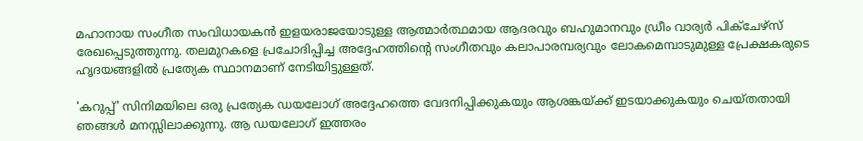മഹാനായ സംഗീത സംവിധായകന്‍ ഇളയരാജയോടുള്ള ആത്മാര്‍ത്ഥമായ ആദരവും ബഹുമാനവും ഡ്രീം വാര്യര്‍ പിക്ചേഴ്‌സ് രേഖപ്പെടുത്തുന്നു. തലമുറകളെ പ്രചോദിപ്പിച്ച അദ്ദേഹത്തിന്റെ സംഗീതവും കലാപാരമ്പര്യവും ലോകമെമ്പാടുമുള്ള പ്രേക്ഷകരുടെ ഹൃദയങ്ങളില്‍ പ്രത്യേക സ്ഥാനമാണ് നേടിയിട്ടുള്ളത്.

'കറുപ്പ്' സിനിമയിലെ ഒരു പ്രത്യേക ഡയലോഗ് അദ്ദേഹത്തെ വേദനിപ്പിക്കുകയും ആശങ്കയ്ക്ക് ഇടയാക്കുകയും ചെയ്തതായി ഞങ്ങള്‍ മനസ്സിലാക്കുന്നു. ആ ഡയലോഗ് ഇത്തരം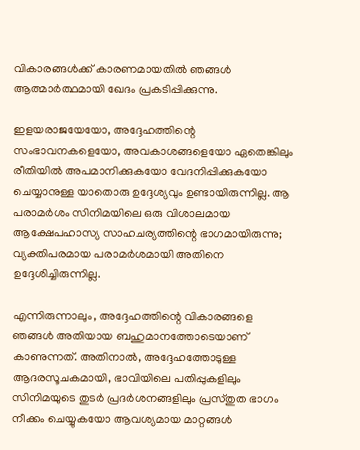വികാരങ്ങള്‍ക്ക് കാരണമായതില്‍ ഞങ്ങള്‍ ആത്മാര്‍ത്ഥമായി ഖേദം പ്രകടിപ്പിക്കുന്നു.

ഇളയരാജയേയോ, അദ്ദേഹത്തിന്റെ സംഭാവനകളെയോ, അവകാശങ്ങളെയോ ഏതെങ്കിലും രീതിയില്‍ അപമാനിക്കുകയോ വേദനിപ്പിക്കുകയോ ചെയ്യാനുള്ള യാതൊരു ഉദ്ദേശ്യവും ഉണ്ടായിരുന്നില്ല. ആ പരാമര്‍ശം സിനിമയിലെ ഒരു വിശാലമായ ആക്ഷേപഹാസ്യ സാഹചര്യത്തിന്റെ ഭാഗമായിരുന്നു; വ്യക്തിപരമായ പരാമര്‍ശമായി അതിനെ ഉദ്ദേശിച്ചിരുന്നില്ല.

എന്നിരുന്നാലും, അദ്ദേഹത്തിന്റെ വികാരങ്ങളെ ഞങ്ങള്‍ അതിയായ ബഹുമാനത്തോടെയാണ് കാണുന്നത്. അതിനാല്‍, അദ്ദേഹത്തോടുള്ള ആദരസൂചകമായി, ഭാവിയിലെ പതിപ്പുകളിലും സിനിമയുടെ തുടര്‍ പ്രദര്‍ശനങ്ങളിലും പ്രസ്തുത ഭാഗം നീക്കം ചെയ്യുകയോ ആവശ്യമായ മാറ്റങ്ങള്‍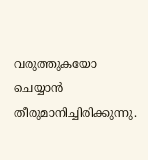വരുത്തുകയോ ചെയ്യാന്‍ തീരുമാനിച്ചിരിക്കുന്നു.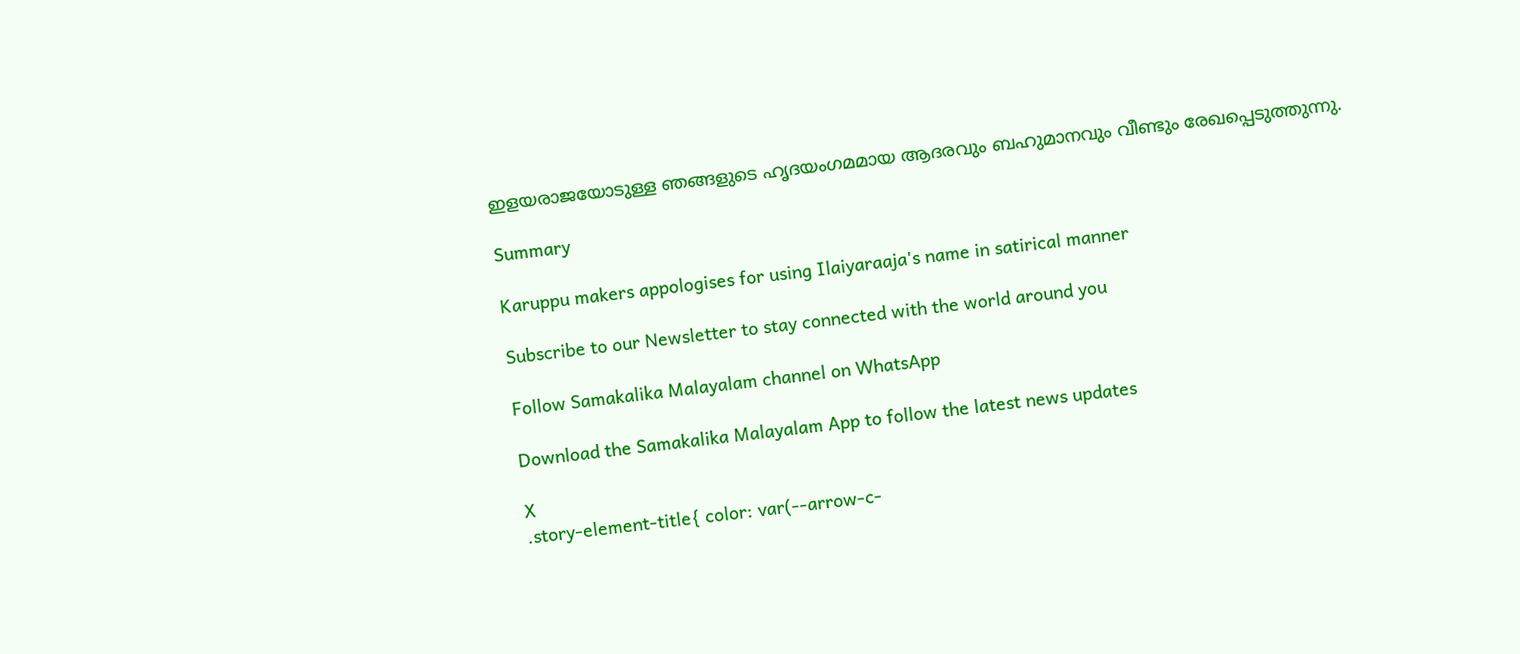ഇളയരാജയോടുള്ള ഞങ്ങളുടെ ഹൃദയംഗമമായ ആദരവും ബഹുമാനവും വീണ്ടും രേഖപ്പെടുത്തുന്നു.

Summary

Karuppu makers appologises for using Ilaiyaraaja's name in satirical manner

Subscribe to our Newsletter to stay connected with the world around you

Follow Samakalika Malayalam channel on WhatsApp

Download the Samakalika Malayalam App to follow the latest news updates

X
.story-element-title{ color: var(--arrow-c-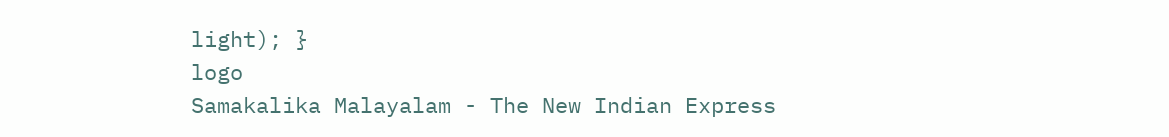light); }
logo
Samakalika Malayalam - The New Indian Express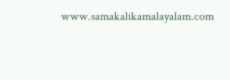www.samakalikamalayalam.com